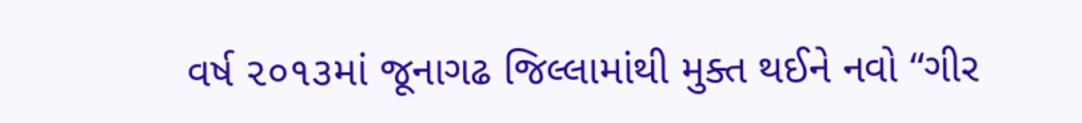વર્ષ ૨૦૧૩માં જૂનાગઢ જિલ્લામાંથી મુક્ત થઈને નવો “ગીર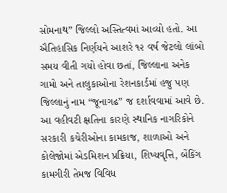સોમનાથ” જિલ્લો અસ્તિત્વમાં આવ્યો હતો. આ ઐતિહાસિક નિર્ણયને આશરે ૧૨ વર્ષ જેટલો લાંબો સમય વીતી ગયો હોવા છતાં, જિલ્લાના અનેક ગામો અને તાલુકાઓના રેશનકાર્ડમાં હજુ પણ જિલ્લાનું નામ “જૂનાગઢ” જ દર્શાવવામાં આવે છે. આ વહીવટી ક્ષતિના કારણે સ્થાનિક નાગરિકોને સરકારી કચેરીઓના કામકાજ, શાળાઓ અને કોલેજોમાં એડમિશન પ્રક્રિયા, શિષ્યવૃત્તિ, બેંકિંગ કામગીરી તેમજ વિવિધ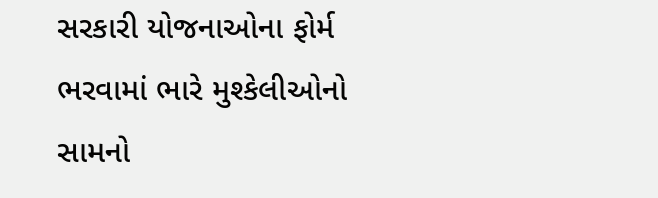સરકારી યોજનાઓના ફોર્મ ભરવામાં ભારે મુશ્કેલીઓનો સામનો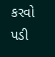કરવો પડી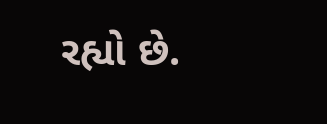રહ્યો છે.